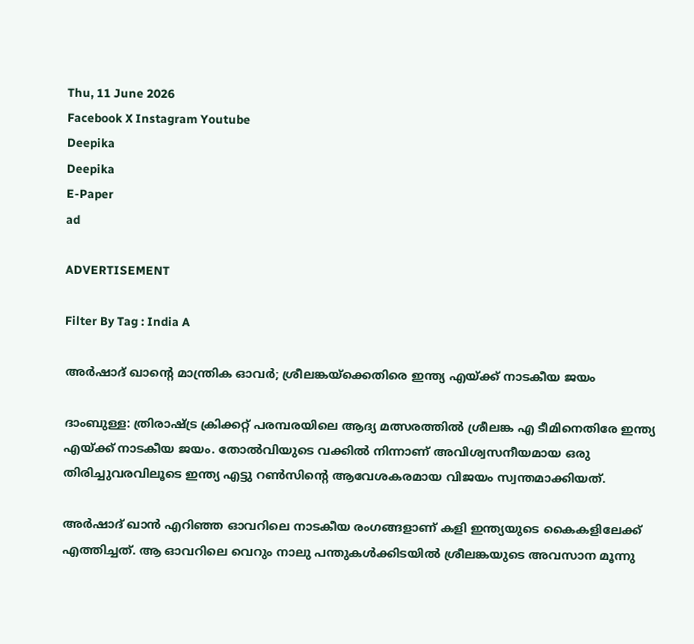Thu, 11 June 2026
Facebook X Instagram Youtube
Deepika
Deepika
E-Paper
ad

ADVERTISEMENT

Filter By Tag : India A

അർഷാദ് ഖാന്‍റെ മാന്ത്രിക ഓവർ; ശ്രീലങ്കയ്ക്കെതിരെ ഇന്ത്യ എയ്ക്ക് നാടകീയ ജയം

ദാംബുള്ള: ത്രിരാഷ്ട്ര ക്രിക്കറ്റ് പരമ്പരയിലെ ആദ്യ മത്സരത്തിൽ ശ്രീലങ്ക എ ടീമിനെതിരേ ഇന്ത്യ എയ്ക്ക് നാടകീയ ജയം. തോൽവിയുടെ വക്കിൽ നിന്നാണ് അവിശ്വസനീയമായ ഒരു തിരിച്ചുവരവിലൂടെ ഇന്ത്യ എട്ടു റൺസിന്‍റെ ആവേശകരമായ വിജയം സ്വന്തമാക്കിയത്.

അർഷാദ് ഖാൻ എറിഞ്ഞ ഓവറിലെ നാടകീയ രംഗങ്ങളാണ് കളി ഇന്ത്യയുടെ കൈകളിലേക്ക് എത്തിച്ചത്. ആ ഓവറിലെ വെറും നാലു പന്തുകൾക്കിടയിൽ ശ്രീലങ്കയുടെ അവസാന മൂന്നു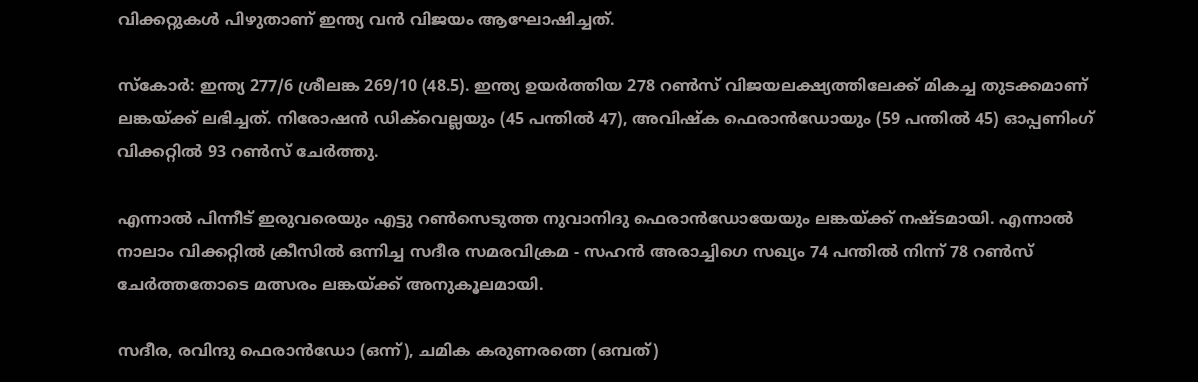വിക്കറ്റുകൾ പിഴുതാണ് ഇന്ത്യ വൻ വിജയം ആഘോഷിച്ചത്.

സ്കോർ: ഇന്ത്യ 277/6 ശ്രീലങ്ക 269/10 (48.5). ഇന്ത്യ ഉയർത്തിയ 278 റൺസ് വിജയലക്ഷ്യത്തിലേക്ക് മികച്ച തുടക്കമാണ് ലങ്കയ്ക്ക് ലഭിച്ചത്. നിരോഷൻ ഡിക്‌വെല്ലയും (45 പന്തിൽ 47), അവിഷ്ക ഫെരാൻഡോയും (59 പന്തിൽ 45) ഓപ്പണിംഗ് വിക്കറ്റിൽ 93 റൺസ് ചേർത്തു.

എന്നാൽ പിന്നീട് ഇരുവരെയും എട്ടു റൺസെടുത്ത നുവാനിദു ഫെരാൻഡോയേയും ലങ്കയ്ക്ക് നഷ്ടമായി. എന്നാൽ നാലാം വിക്കറ്റിൽ ക്രീസിൽ ഒന്നിച്ച സദീര സമരവിക്രമ - സഹൻ അരാച്ചിഗെ സഖ്യം 74 പന്തിൽ നിന്ന് 78 റൺസ് ചേർത്തതോടെ മത്സരം ലങ്കയ്ക്ക് അനുകൂലമായി.

സദീര, രവിന്ദു ഫെരാൻഡോ (ഒന്ന്), ചമിക കരുണരത്നെ (ഒമ്പത്)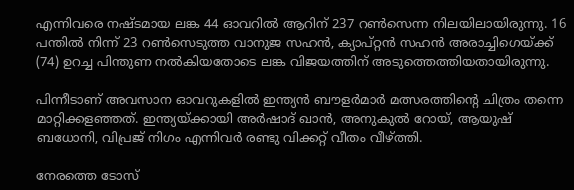എന്നിവരെ നഷ്‌ടമായ ലങ്ക 44 ഓവറിൽ ആറിന് 237 റൺസെന്ന നിലയിലായിരുന്നു. 16 പന്തിൽ നിന്ന് 23 റൺസെടുത്ത വാനുജ സഹൻ, ക്യാപ്റ്റൻ സഹൻ അരാച്ചിഗെയ്ക്ക് (74) ഉറച്ച പിന്തുണ നൽകിയതോടെ ലങ്ക വിജയത്തിന് അടുത്തെത്തിയതായിരുന്നു.

പിന്നീടാണ് അവസാന ഓവറുകളിൽ ഇന്ത്യൻ ബൗളർമാർ മത്സരത്തിന്‍റെ ചിത്രം തന്നെ മാറ്റിക്കളഞ്ഞത്. ഇന്ത്യയ്ക്കായി അർഷാദ് ഖാൻ, അനുകുൽ റോയ്, ആയുഷ് ബധോനി, വിപ്രജ് നിഗം എന്നിവർ രണ്ടു വിക്കറ്റ് വീതം വീഴ്ത്തി.

നേരത്തെ ടോസ്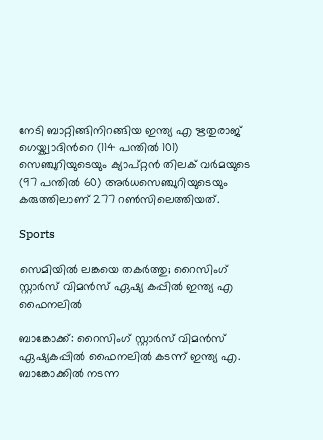നേടി ബാറ്റിങ്ങിനിറങ്ങിയ ഇന്ത്യ എ ഋതുരാജ് ഗെയ്ക്വാദിന്‍റെ (114 പന്തിൽ 101) സെഞ്ചുറിയുടെയും ക്യാപ്റ്റൻ തിലക് വർമയുടെ (97 പന്തിൽ 60) അർധസെഞ്ചുറിയുടെയും കരുത്തിലാണ് 277 റൺസിലെത്തിയത്.

Sports

സെമിയിൽ ലങ്കയെ തകർത്തു; റൈസിംഗ് സ്റ്റാർസ് വിമൻസ് ഏഷ്യ കപ്പിൽ ഇന്ത്യ എ ഫൈനലിൽ

ബാങ്കോക്ക്: റൈസിംഗ് സ്റ്റാർസ് വിമൻസ് ഏഷ്യകപ്പിൽ ഫൈനലിൽ കടന്ന് ഇന്ത്യ എ. ബാങ്കോക്കിൽ നടന്ന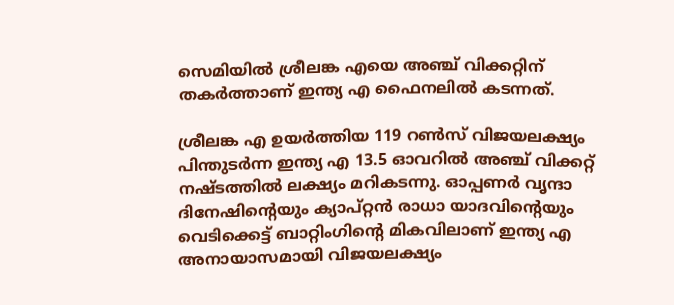സെമിയിൽ ശ്രീലങ്ക എയെ അഞ്ച് വിക്കറ്റിന് തകർത്താണ് ഇന്ത്യ എ ഫൈനലിൽ കടന്നത്.

ശ്രീലങ്ക എ ഉയർത്തിയ 119 റൺസ് വിജയലക്ഷ്യം പിന്തുടർന്ന ഇന്ത്യ എ 13.5 ഓവറിൽ അഞ്ച് വിക്കറ്റ് നഷ്ടത്തിൽ ലക്ഷ്യം മറികടന്നു. ഓപ്പണർ വൃന്ദാ ദിനേഷിന്‍റെയും ക്യാപ്റ്റൻ രാധാ യാദവിന്‍റെയും വെടിക്കെട്ട് ബാറ്റിംഗിന്‍റെ മികവിലാണ് ഇന്ത്യ എ അനായാസമായി വിജയലക്ഷ്യം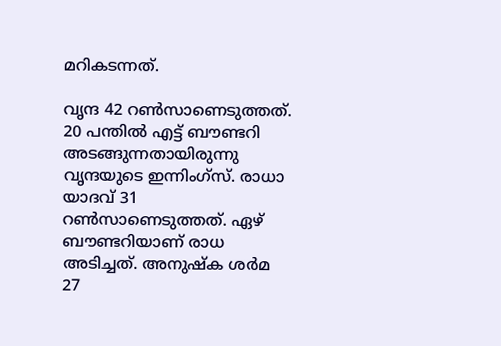മറികടന്നത്.

വൃന്ദ 42 റൺസാണെടുത്തത്. 20 പന്തിൽ എട്ട് ബൗണ്ടറി അടങ്ങുന്നതായിരുന്നു വൃന്ദയുടെ ഇന്നിംഗ്സ്. രാധാ യാദവ് 31 റൺസാണെടുത്തത്. ഏഴ് ബൗണ്ടറിയാണ് രാധ അടിച്ചത്. അനുഷ്ക ശർമ 27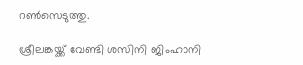റൺസെടുത്തു.

ശ്രീലങ്കയ്ക്ക് വേണ്ടി ശസിനി ജിംഹാനി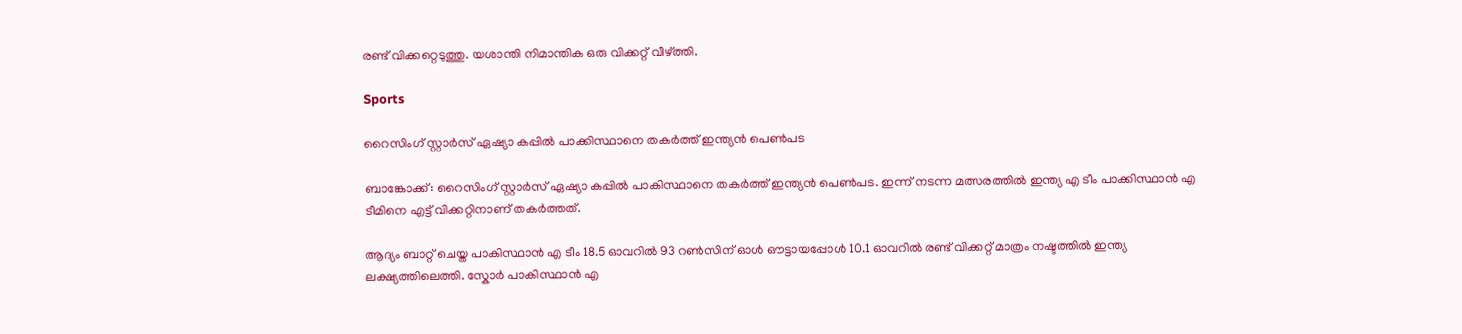രണ്ട് വിക്കറ്റെടുത്തു. യശാന്തി നിമാന്തിക ഒരു വിക്കറ്റ് വീഴ്ത്തി.

Sports

റൈസിംഗ് സ്റ്റാർസ് ഏഷ്യാ കപ്പില്‍ പാക്കിസ്ഥാനെ തകർത്ത് ഇന്ത്യൻ പെണ്‍പട

ബാങ്കോക്ക്: റൈസിംഗ് സ്റ്റാർസ് ഏഷ്യാ കപ്പിൽ പാകിസ്ഥാനെ തകർത്ത് ഇന്ത്യൻ പെണ്‍പട. ഇന്ന് നടന്ന മത്സരത്തിൽ‌ ഇന്ത്യ എ ടീം പാക്കിസ്ഥാൻ എ ടീമിനെ എട്ട് വിക്കറ്റിനാണ് തകർത്തത്.

ആദ്യം ബാറ്റ് ചെയ്ത പാകിസ്ഥാൻ എ ടീം 18.5 ഓവറില്‍ 93 റണ്‍സിന് ഓള്‍ ഔട്ടായപ്പോള്‍ 10.1 ഓവറില്‍ രണ്ട് വിക്കറ്റ് മാത്രം നഷ്ടത്തില്‍ ഇന്ത്യ ലക്ഷ്യത്തിലെത്തി. സ്കോര്‍ പാകിസ്ഥാൻ എ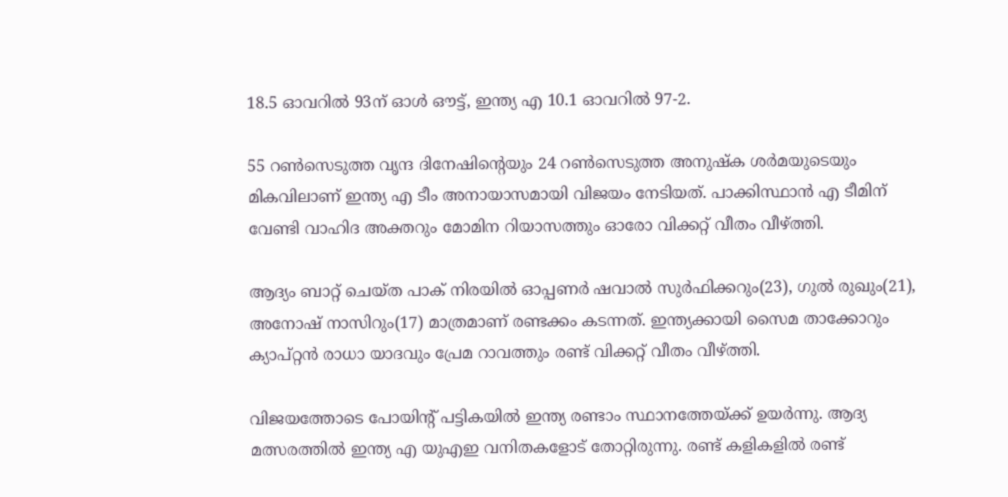18.5 ഓവറില്‍ 93ന് ഓള്‍ ഔട്ട്, ഇന്ത്യ എ 10.1 ഓവറില്‍ 97-2.

55 റൺസെടുത്ത വൃന്ദ ദിനേഷിന്‍റെയും 24 റൺസെടുത്ത അനുഷ്ക ശർമയുടെയും മികവിലാണ് ഇന്ത്യ എ ടീം അനായാസമായി വിജയം നേടിയത്. പാക്കിസ്ഥാൻ എ ടീമിന് വേണ്ടി വാഹിദ അക്തറും മോമിന റിയാസത്തും ഓരോ വിക്കറ്റ് വീതം വീഴ്ത്തി.

ആദ്യം ബാറ്റ് ചെയ്ത പാക് നിരയില്‍ ഓപ്പണര്‍ ഷവാല്‍ സുര്‍ഫിക്കറും(23), ഗുല്‍ രുഖും(21), അനോഷ് നാസിറും(17) മാത്രമാണ് രണ്ടക്കം കടന്നത്. ഇന്ത്യക്കായി സൈമ താക്കോറും ക്യാപ്റ്റൻ രാധാ യാദവും പ്രേമ റാവത്തും രണ്ട് വിക്കറ്റ് വീതം വീഴ്ത്തി.

വിജയത്തോടെ പോയിന്റ് പട്ടികയിൽ ഇന്ത്യ രണ്ടാം സ്ഥാനത്തേയ്ക്ക് ഉയർന്നു. ആദ്യ മത്സരത്തില്‍ ഇന്ത്യ എ യുഎഇ വനിതകളോട് തോറ്റിരുന്നു. രണ്ട് കളികളില്‍ രണ്ട്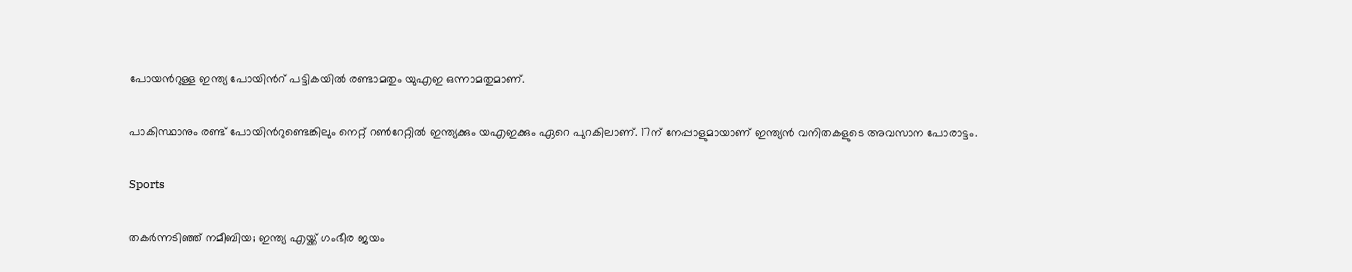പോയന്‍റുള്ള ഇന്ത്യ പോയിന്‍റ് പട്ടികയില്‍ രണ്ടാമതും യുഎഇ ഒന്നാമതുമാണ്.

പാകിസ്ഥാനും രണ്ട് പോയിന്‍റുണ്ടെങ്കിലും നെറ്റ് റണ്‍റേറ്റില്‍ ഇന്ത്യക്കും യഎഇക്കും ഏറെ പുറകിലാണ്. 17ന് നേപ്പാളുമായാണ് ഇന്ത്യൻ വനിതകളുടെ അവസാന പോരാട്ടം.

Sports

തകർന്നടിഞ്ഞ് നമീബിയ; ഇന്ത്യ എയ്ക്ക് ഗംഭീര ജയം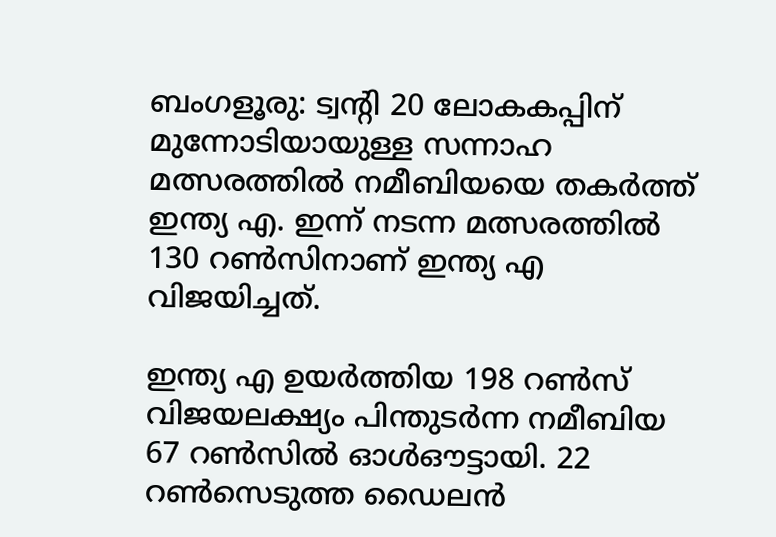ബംഗളൂരു: ട്വന്‍റി 20 ലോകകപ്പിന് മുന്നോടിയായുള്ള സന്നാഹ മത്സരത്തിൽ നമീബിയയെ തകർത്ത് ഇന്ത്യ എ. ഇന്ന് നടന്ന മത്സരത്തിൽ 130 റൺസിനാണ് ഇന്ത്യ എ വിജയിച്ചത്.

ഇന്ത്യ എ ഉയർത്തിയ 198 റൺസ് വിജയലക്ഷ്യം പിന്തുടർന്ന നമീബിയ 67 റൺസിൽ ഓൾഔട്ടായി. 22 റൺസെടുത്ത ഡൈലൻ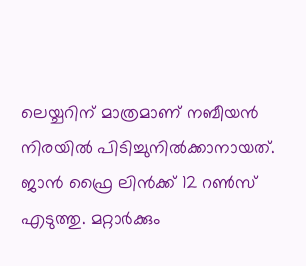ലെയ്ചറിന് മാത്രമാണ് നബീയൻ നിരയിൽ പിടിച്ചുനിൽക്കാനായത്. ജാൻ ഫ്രൈ ലിൻക്ക് 12 റൺസ് എടുത്തു. മറ്റാർക്കും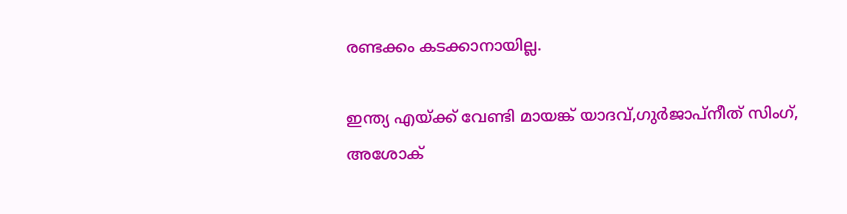രണ്ടക്കം കടക്കാനായില്ല.

ഇന്ത്യ എയ്ക്ക് വേണ്ടി മായങ്ക് യാദവ്,ഗുർജാപ്നീത് സിംഗ്, അശോക്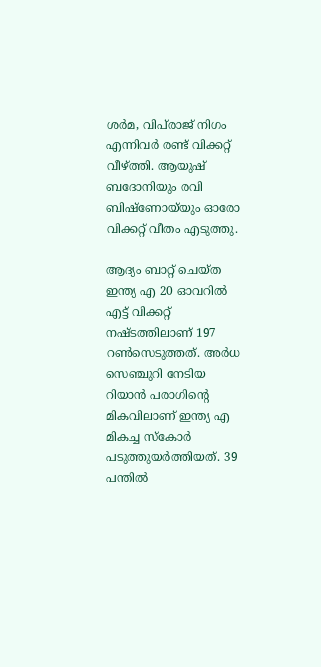ശർമ, വിപ്‌രാജ് നിഗം എന്നിവർ രണ്ട് വിക്കറ്റ് വീഴ്ത്തി. ആയുഷ് ബദോനിയും രവി ബിഷ്ണോയ്‌യും ഓരോ വിക്കറ്റ് വീതം എടുത്തു.

ആദ്യം ബാറ്റ് ചെയ്ത ഇന്ത്യ എ 20 ഓവറിൽ എട്ട് വിക്കറ്റ് നഷ്ടത്തിലാണ് 197 റൺസെടുത്തത്. അർധ സെഞ്ചുറി നേടിയ റിയാൻ പരാഗിന്‍റെ മികവിലാണ് ഇന്ത്യ എ മികച്ച സ്കോർ പടുത്തുയർത്തിയത്. 39 പന്തിൽ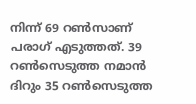നിന്ന് 69 റൺസാണ് പരാഗ് എടുത്തത്. 39 റൺസെടുത്ത നമാൻ ദിറും 35 റൺസെടുത്ത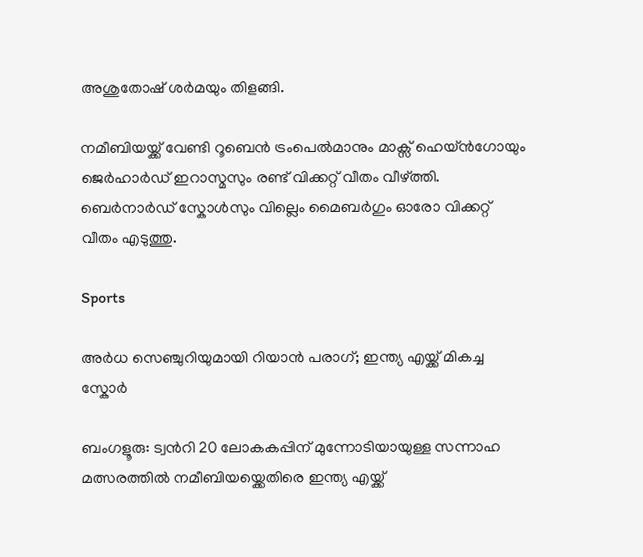അശുതോഷ് ശർമയും തിളങ്ങി.

നമീബിയയ്ക്ക് വേണ്ടി റൂബെൻ ട്രംപെൽമാനും മാക്സ് ഹെയ്ൻഗോയും ജെർഹാർഡ് ഇറാസ്മസും രണ്ട് വിക്കറ്റ് വീതം വീഴ്ത്തി. ബെർനാർഡ് സ്കോൾസും വില്ലെം മൈബർഗും ഓരോ വിക്കറ്റ് വീതം എടുത്തു.

Sports

അർധ സെഞ്ചുറിയുമായി റിയാൻ പരാഗ്; ഇന്ത്യ എയ്ക്ക് മികച്ച സ്കോർ

ബംഗളൂരു: ട്വന്‍റി 20 ലോകകപ്പിന് മുന്നോടിയായുള്ള സന്നാഹ മത്സരത്തിൽ നമീബിയയ്ക്കെതിരെ ഇന്ത്യ എയ്ക്ക്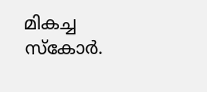മികച്ച സ്കോർ.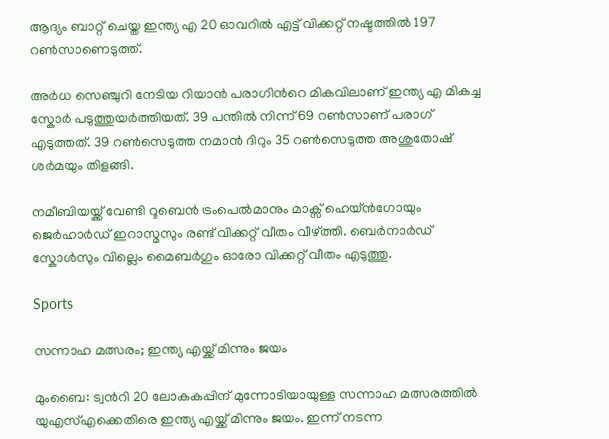ആദ്യം ബാറ്റ് ചെയ്ത ഇന്ത്യ എ 20 ഓവറിൽ എട്ട് വിക്കറ്റ് നഷ്ടത്തിൽ 197 റൺസാണെടുത്ത്.

അർധ സെഞ്ചുറി നേടിയ റിയാൻ പരാഗിന്‍റെ മികവിലാണ് ഇന്ത്യ എ മികച്ച സ്കോർ പടുത്തുയർത്തിയത്. 39 പന്തിൽ നിന്ന് 69 റൺസാണ് പരാഗ് എടുത്തത്. 39 റൺസെടുത്ത നമാൻ ദിറും 35 റൺസെടുത്ത അശുതോഷ് ശർമയും തിളങ്ങി.

നമീബിയയ്ക്ക് വേണ്ടി റൂബെൻ ട്രംപെൽമാനും മാക്സ് ഹെയ്ൻഗോയും ജെർഹാർഡ് ഇറാസ്മസും രണ്ട് വിക്കറ്റ് വീതം വീഴ്ത്തി. ബെർനാർഡ് സ്കോൾസും വില്ലെം മൈബർഗും ഓരോ വിക്കറ്റ് വീതം എടുത്തു.

Sports

സന്നാഹ മത്സരം; ഇന്ത്യ എയ്ക്ക് മിന്നും ജയം

മുംബൈ: ട്വന്‍റി 20 ലോകകപ്പിന് മുന്നോടിയായുള്ള സന്നാഹ മത്സരത്തിൽ യുഎസ്എക്കെതിരെ ഇന്ത്യ എയ്ക്ക് മിന്നും ജയം. ഇന്ന് നടന്ന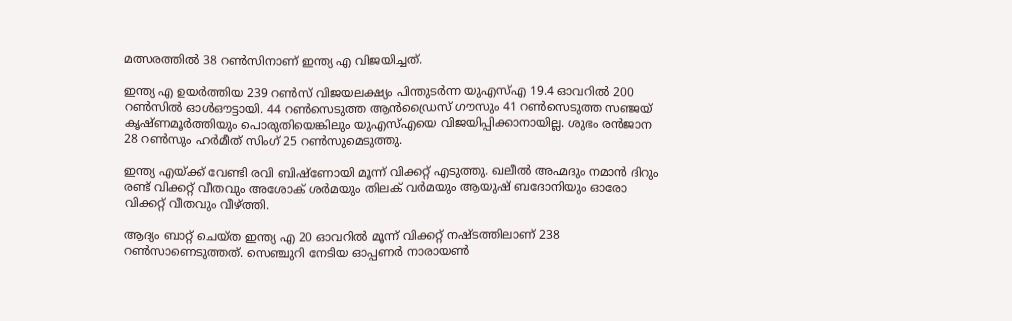മത്സരത്തിൽ‌ 38 റൺസിനാണ് ഇന്ത്യ എ വിജയിച്ചത്.

ഇന്ത്യ എ ഉയർത്തിയ 239 റൺസ് വിജയലക്ഷ്യം പിന്തുടർന്ന യുഎസ്എ 19.4 ഓവറിൽ 200 റൺസിൽ‌ ഓൾഔട്ടായി. 44 റൺസെടുത്ത ആൻഡ്രൈസ് ഗൗസും 41 റൺസെടുത്ത സഞ്ജയ് കൃഷ്ണമൂർത്തിയും പൊരുതിയെങ്കിലും യുഎസ്എയെ വിജയിപ്പിക്കാനായില്ല. ശുഭം രൻജാന 28 റൺസും ഹർമീത് സിംഗ് 25 റൺസുമെടുത്തു.

ഇന്ത്യ എയ്ക്ക് വേണ്ടി രവി ബിഷ്ണോയി മൂന്ന് വിക്കറ്റ് എടുത്തു. ഖലീൽ അഹ്മദും നമാൻ ദിറും രണ്ട് വിക്കറ്റ് വീതവും അശോക് ശർമയും തിലക് വർമയും ആയുഷ് ബദോനിയും ഓരോ വിക്കറ്റ് വീതവും വീഴ്ത്തി.

ആദ്യം ബാറ്റ് ചെയ്ത ഇന്ത്യ എ 20 ഓവറിൽ മൂന്ന് വിക്കറ്റ് നഷ്ടത്തിലാണ് 238 റൺസാണെടുത്തത്. സെഞ്ചുറി നേടിയ ഓപ്പണർ നാരായൺ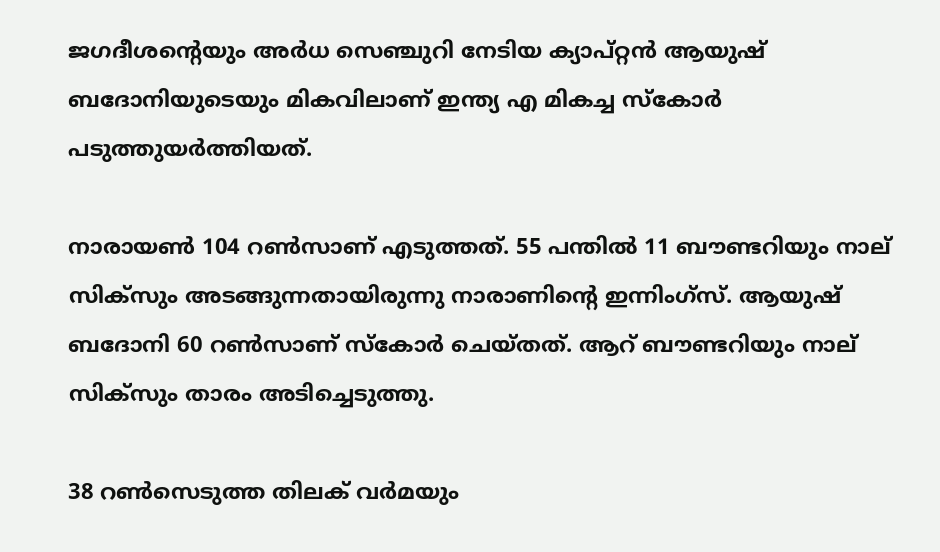ജഗദീശന്‍റെയും അർധ സെഞ്ചുറി നേടിയ ക്യാപ്റ്റൻ ആയുഷ് ബദോനിയുടെയും മികവിലാണ് ഇന്ത്യ എ മികച്ച സ്കോർ പടുത്തുയർത്തിയത്.

നാരായൺ‌ 104 റൺസാണ് എടുത്തത്. 55 പന്തിൽ 11 ബൗണ്ടറിയും നാല് സിക്സും അടങ്ങുന്നതായിരുന്നു നാരാണിന്‍റെ ഇന്നിംഗ്സ്. ആയുഷ് ബദോനി 60 റൺസാണ് സ്കോർ ചെയ്തത്. ആറ് ബൗണ്ടറിയും നാല് സിക്സും താരം അടിച്ചെടുത്തു.

38 റൺസെടുത്ത തിലക് വർമയും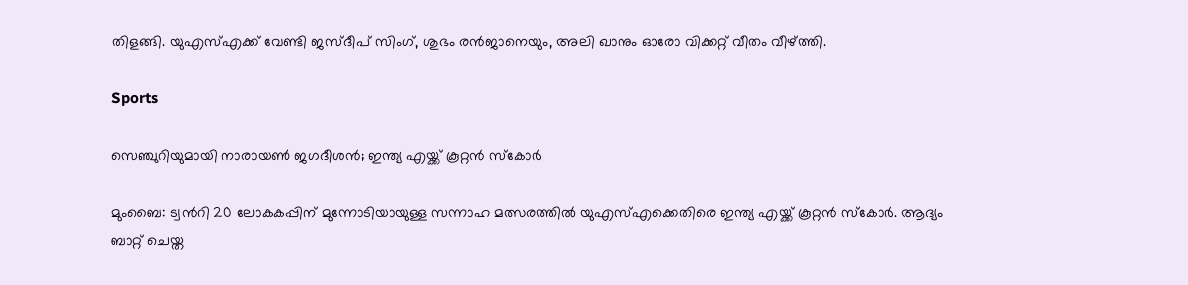തിളങ്ങി. യുഎസ്എക്ക് വേണ്ടി ജസ്ദീപ് സിംഗ്, ശുഭം രൻജാനെയും, അലി ഖാനും ഓരോ വിക്കറ്റ് വീതം വീഴ്ത്തി.

Sports

സെഞ്ചുറിയുമായി നാരായൺ ജഗദീശൻ; ഇന്ത്യ എയ്ക്ക് കൂറ്റൻ സ്കോർ

മുംബൈ: ട്വന്‍റി 20 ലോകകപ്പിന് മുന്നോടിയായുള്ള സന്നാഹ മത്സരത്തിൽ യുഎസ്എക്കെതിരെ ഇന്ത്യ എയ്ക്ക് കൂറ്റൻ സ്കോർ. ആദ്യം ബാറ്റ് ചെയ്ത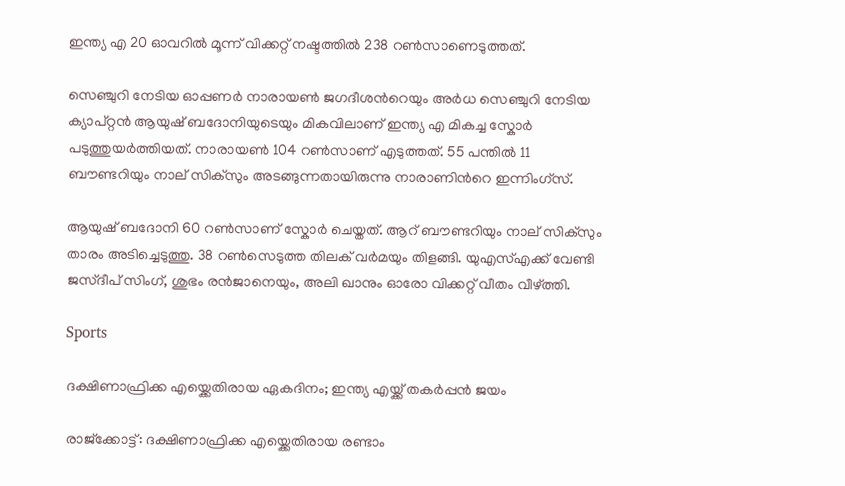ഇന്ത്യ എ 20 ഓവറിൽ മൂന്ന് വിക്കറ്റ് നഷ്ടത്തിൽ 238 റൺസാണെടുത്തത്.

സെഞ്ചുറി നേടിയ ഓപ്പണർ നാരായൺ ജഗദീശന്‍റെയും അർധ സെഞ്ചുറി നേടിയ ക്യാപ്റ്റൻ ആയുഷ് ബദോനിയുടെയും മികവിലാണ് ഇന്ത്യ എ മികച്ച സ്കോർ പടുത്തുയർത്തിയത്. നാരായൺ‌ 104 റൺസാണ് എടുത്തത്. 55 പന്തിൽ 11 ബൗണ്ടറിയും നാല് സിക്സും അടങ്ങുന്നതായിരുന്നു നാരാണിന്‍റെ ഇന്നിംഗ്സ്.

ആയുഷ് ബദോനി 60 റൺസാണ് സ്കോർ ചെയ്തത്. ആറ് ബൗണ്ടറിയും നാല് സിക്സും താരം അടിച്ചെടുത്തു. 38 റൺസെടുത്ത തിലക് വർമയും തിളങ്ങി. യുഎസ്എക്ക് വേണ്ടി ജസ്ദീപ് സിംഗ്, ശുഭം രൻജാനെയും, അലി ഖാനും ഓരോ വിക്കറ്റ് വീതം വീഴ്ത്തി.

Sports

ദക്ഷിണാഫ്രിക്ക എയ്ക്കെതിരായ ഏകദിനം; ഇന്ത്യ എയ്ക്ക് തകർപ്പൻ ജയം

രാജ്ക്കോട്ട്: ദക്ഷിണാഫ്രിക്ക എയ്ക്കെതിരായ രണ്ടാം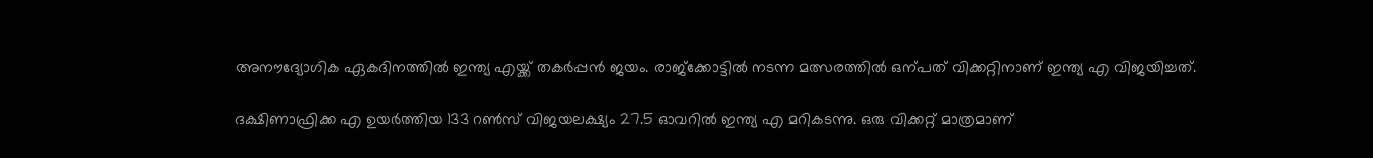അനൗദ്യോഗിക ഏകദിനത്തിൽ ഇന്ത്യ എയ്ക്ക് തകർപ്പൻ ജയം. രാജ്ക്കോട്ടിൽ നടന്ന മത്സരത്തിൽ ഒന്പത് വിക്കറ്റിനാണ് ഇന്ത്യ എ വിജയിച്ചത്.

ദക്ഷിണാഫ്രിക്ക എ ഉയർത്തിയ 133 റൺസ് വിജയലക്ഷ്യം 27.5 ഓവറിൽ ഇന്ത്യ എ മറികടന്നു. ഒരു വിക്കറ്റ് മാത്രമാണ്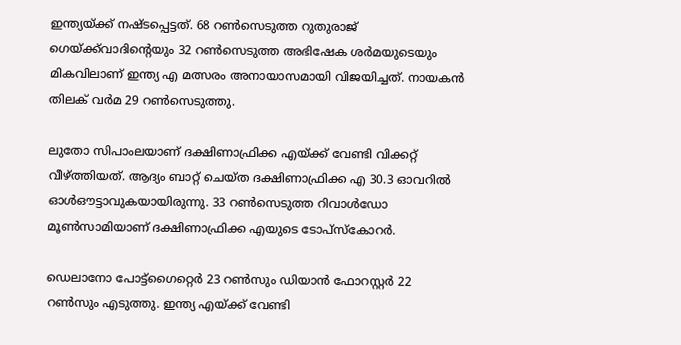ഇന്ത്യയ്ക്ക് നഷ്ടപ്പെട്ടത്. 68 റൺസെടുത്ത റുതുരാജ് ഗെയ്ക്ക്‌വാദിന്‍റെയും 32 റൺസെടുത്ത അഭിഷേക ശർമയുടെയും മികവിലാണ് ഇന്ത്യ എ മത്സരം അനായാസമായി വിജയിച്ചത്. നായകൻ തിലക് വർമ 29 റൺസെടുത്തു.

ലുതോ സിപാംലയാണ് ദക്ഷിണാഫ്രിക്ക എയ്ക്ക് വേണ്ടി വിക്കറ്റ് വീഴ്ത്തിയത്. ആദ്യം ബാറ്റ് ചെയ്ത ദക്ഷിണാഫ്രിക്ക എ 30.3 ഓവറിൽ ഓൾഔട്ടാവുകയായിരുന്നു. 33 റൺസെടുത്ത റിവാൾഡോ മൂൺസാമിയാണ് ദക്ഷിണാഫ്രിക്ക എയുടെ ടോപ്സ്കോറർ.

ഡെലാനോ പോട്ട്ഗൈറ്റെർ 23 റൺസും ഡിയാൻ ഫോറസ്റ്റർ 22 റൺസും എടുത്തു. ഇന്ത്യ എയ്ക്ക് വേണ്ടി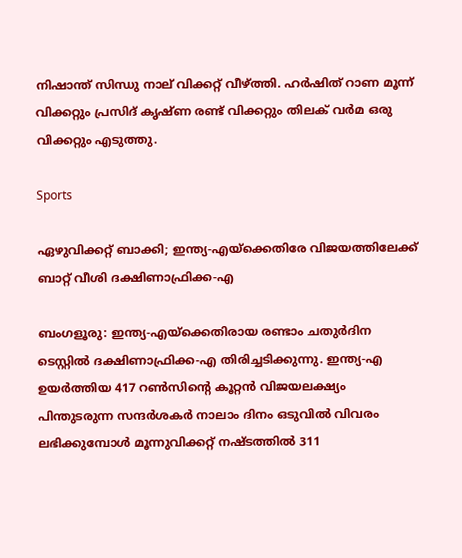നിഷാന്ത് സിന്ധു നാല് വിക്കറ്റ് വീഴ്ത്തി. ഹർഷിത് റാണ മൂന്ന് വിക്കറ്റും പ്രസിദ് കൃഷ്ണ രണ്ട് വിക്കറ്റും തിലക് വർമ ഒരു വിക്കറ്റും എടുത്തു.

Sports

ഏഴുവിക്കറ്റ് ബാക്കി; ഇന്ത്യ-എയ്ക്കെതിരേ വിജയത്തിലേക്ക് ബാറ്റ് വീശി ദക്ഷിണാഫ്രിക്ക-എ

ബംഗളൂരു: ഇന്ത്യ-എയ്ക്കെതിരായ രണ്ടാം ചതുര്‍ദിന ടെസ്റ്റില്‍ ദക്ഷിണാഫ്രിക്ക-എ തിരിച്ചടിക്കുന്നു. ഇന്ത്യ-എ ഉയർത്തിയ 417 റണ്‍സിന്‍റെ കൂറ്റന്‍ വിജയലക്ഷ്യം പിന്തുടരുന്ന സന്ദർശകർ നാലാം ദിനം ഒടുവിൽ വിവരം ലഭിക്കുമ്പോൾ മൂന്നുവിക്കറ്റ് നഷ്ടത്തിൽ 311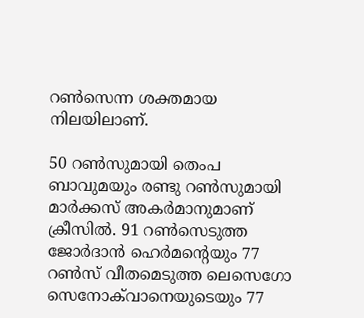റൺസെന്ന ശക്തമായ നിലയിലാണ്.

50 റൺസുമായി തെംപ ബാവുമയും രണ്ടു റൺസുമായി മാർക്കസ് അകർമാനുമാണ് ക്രീസിൽ. 91 റൺസെടുത്ത ജോർദാൻ ഹെർമന്‍റെയും 77 റൺസ് വീതമെടുത്ത ലെസെഗോ സെനോക്‌വാനെയുടെയും 77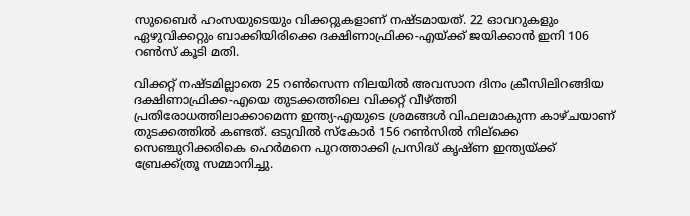സുബൈർ ഹംസയുടെയും വിക്കറ്റുകളാണ് നഷ്ടമായത്. 22 ഓവറുകളും ഏഴുവിക്കറ്റും ബാക്കിയിരിക്കെ ദക്ഷിണാഫ്രിക്ക-എയ്ക്ക് ജയിക്കാന്‍ ഇനി 106 റണ്‍സ് കൂടി മതി.

വിക്കറ്റ് നഷ്ടമില്ലാതെ 25 റണ്‍സെന്ന നിലയില്‍ അവസാന ദിനം ക്രീസിലിറങ്ങിയ ദക്ഷിണാഫ്രിക്ക-എയെ തുടക്കത്തിലെ വിക്കറ്റ് വീഴ്ത്തി പ്രതിരോധത്തിലാക്കാമെന്ന ഇന്ത്യ-എയുടെ ശ്രമങ്ങൾ വിഫലമാകുന്ന കാഴ്ചയാണ് തുടക്കത്തിൽ കണ്ടത്. ഒടുവിൽ സ്കോർ 156 റൺസിൽ നില്ക്കെ സെഞ്ചുറിക്കരികെ ഹെർമനെ പുറത്താക്കി പ്രസിദ്ധ് കൃഷ്ണ ഇന്ത്യയ്ക്ക് ബ്രേക്ക്ത്രൂ സമ്മാനിച്ചു.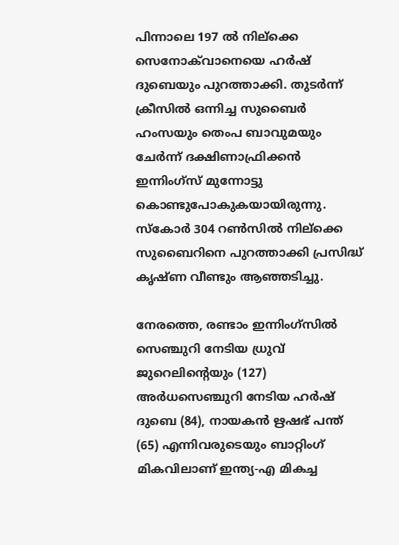പിന്നാലെ 197 ൽ നില്ക്കെ സെനോക്‌വാനെയെ ഹർഷ് ദുബെയും പുറത്താക്കി. തുടർന്ന് ക്രീസിൽ ഒന്നിച്ച സുബൈർ ഹംസയും തെംപ ബാവുമയും ചേർന്ന് ദക്ഷിണാഫ്രിക്കൻ ഇന്നിംഗ്സ് മുന്നോട്ടു കൊണ്ടുപോകുകയായിരുന്നു. സ്കോർ 304 റൺസിൽ നില്ക്കെ സുബൈറിനെ പുറത്താക്കി പ്രസിദ്ധ് കൃഷ്ണ വീണ്ടും ആഞ്ഞടിച്ചു.

നേരത്തെ, രണ്ടാം ഇന്നിംഗ്സിൽ സെഞ്ചുറി നേടിയ ധ്രുവ് ജുറെലിന്‍റെയും (127) അർധസെഞ്ചുറി നേടിയ ഹർഷ് ദുബെ (84), നായകൻ ഋഷഭ് പന്ത് (65) എന്നിവരുടെയും ബാറ്റിംഗ് മികവിലാണ് ഇന്ത്യ-എ മികച്ച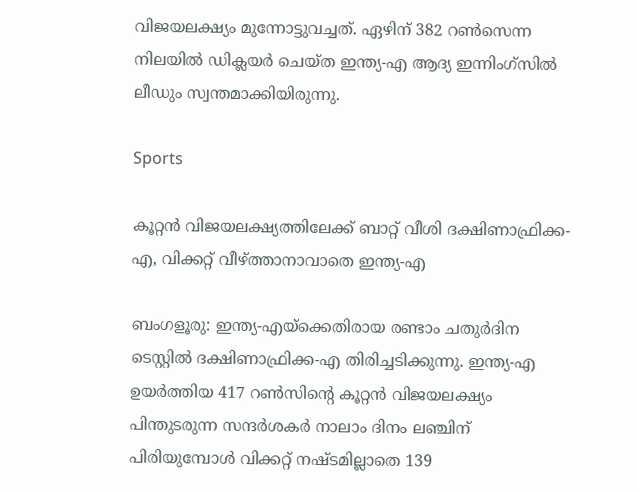വിജയലക്ഷ്യം മുന്നോട്ടുവച്ചത്. ഏഴിന് 382 റൺസെന്ന നിലയിൽ ഡിക്ലയർ ചെയ്ത ഇന്ത്യ-എ ആദ്യ ഇന്നിംഗ്സിൽ ലീഡും സ്വന്തമാക്കിയിരുന്നു.

Sports

കൂറ്റൻ വിജയലക്ഷ്യത്തിലേക്ക് ബാറ്റ് വീശി ദക്ഷിണാഫ്രിക്ക-എ, വിക്കറ്റ് വീഴ്ത്താനാവാതെ ഇന്ത്യ-എ

ബംഗളൂരു: ഇന്ത്യ-എയ്ക്കെതിരായ രണ്ടാം ചതുര്‍ദിന ടെസ്റ്റില്‍ ദക്ഷിണാഫ്രിക്ക-എ തിരിച്ചടിക്കുന്നു. ഇന്ത്യ-എ ഉയർത്തിയ 417 റണ്‍സിന്‍റെ കൂറ്റന്‍ വിജയലക്ഷ്യം പിന്തുടരുന്ന സന്ദർശകർ നാലാം ദിനം ലഞ്ചിന് പിരിയുമ്പോൾ വിക്കറ്റ് നഷ്ടമില്ലാതെ 139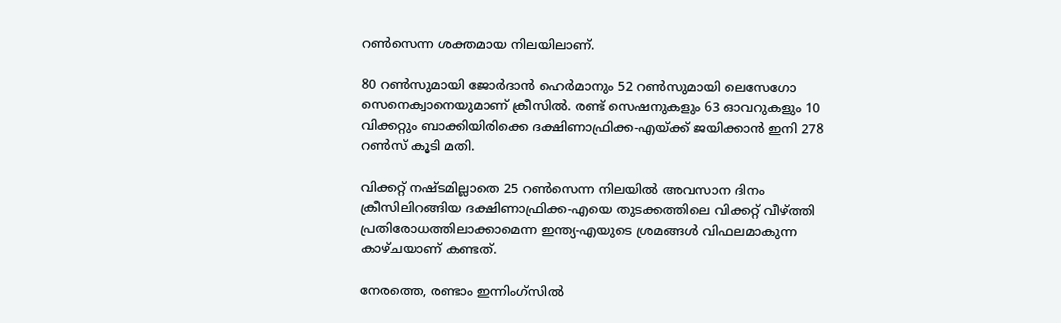റണ്‍സെന്ന ശക്തമായ നിലയിലാണ്.

80 റൺസുമായി ജോര്‍ദാന്‍ ഹെര്‍മാനും 52 റണ്‍സുമായി ലെസേഗോ സെനെക്വാനെയുമാണ് ക്രീസില്‍. രണ്ട് സെഷനുകളും 63 ഓവറുകളും 10 വിക്കറ്റും ബാക്കിയിരിക്കെ ദക്ഷിണാഫ്രിക്ക-എയ്ക്ക് ജയിക്കാന്‍ ഇനി 278 റണ്‍സ് കൂടി മതി.

വിക്കറ്റ് നഷ്ടമില്ലാതെ 25 റണ്‍സെന്ന നിലയില്‍ അവസാന ദിനം ക്രീസിലിറങ്ങിയ ദക്ഷിണാഫ്രിക്ക-എയെ തുടക്കത്തിലെ വിക്കറ്റ് വീഴ്ത്തി പ്രതിരോധത്തിലാക്കാമെന്ന ഇന്ത്യ-എയുടെ ശ്രമങ്ങൾ വിഫലമാകുന്ന കാഴ്ചയാണ് കണ്ടത്.

നേരത്തെ, രണ്ടാം ഇന്നിംഗ്സിൽ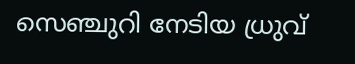സെഞ്ചുറി നേടിയ ധ്രുവ്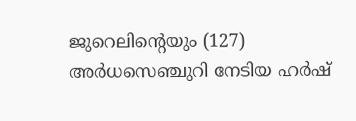ജുറെലിന്‍റെയും (127) അർധസെഞ്ചുറി നേടിയ ഹർഷ്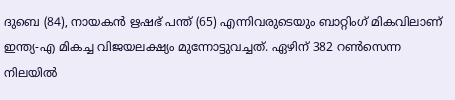ദുബെ (84), നായകൻ ഋഷഭ് പന്ത് (65) എന്നിവരുടെയും ബാറ്റിംഗ് മികവിലാണ് ഇന്ത്യ-എ മികച്ച വിജയലക്ഷ്യം മുന്നോട്ടുവച്ചത്. ഏഴിന് 382 റൺസെന്ന നിലയിൽ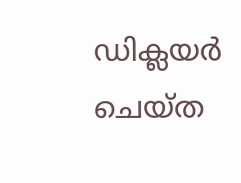ഡിക്ലയർ ചെയ്ത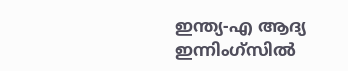ഇന്ത്യ-എ ആദ്യ ഇന്നിംഗ്സിൽ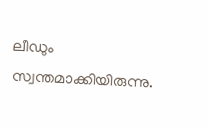ലീഡും സ്വന്തമാക്കിയിരുന്നു.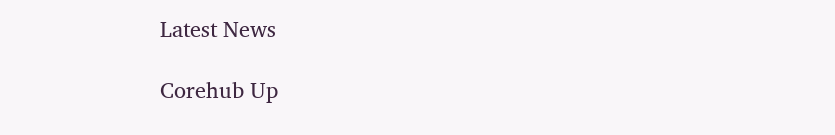Latest News

Corehub Up